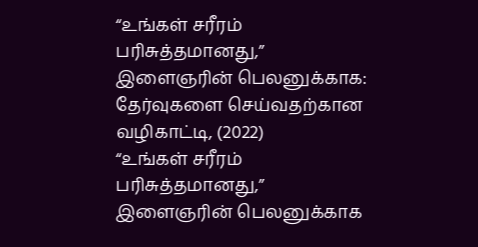“உங்கள் சரீரம் பரிசுத்தமானது,” இளைஞரின் பெலனுக்காக: தேர்வுகளை செய்வதற்கான வழிகாட்டி, (2022)
“உங்கள் சரீரம் பரிசுத்தமானது,” இளைஞரின் பெலனுக்காக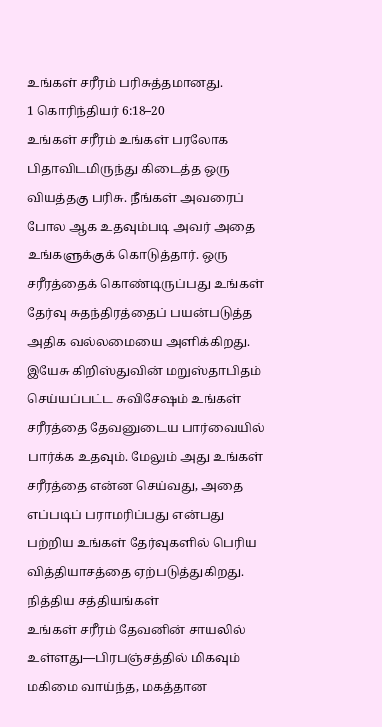உங்கள் சரீரம் பரிசுத்தமானது.
1 கொரிந்தியர் 6:18–20
உங்கள் சரீரம் உங்கள் பரலோக பிதாவிடமிருந்து கிடைத்த ஒரு வியத்தகு பரிசு. நீங்கள் அவரைப் போல ஆக உதவும்படி அவர் அதை உங்களுக்குக் கொடுத்தார். ஒரு சரீரத்தைக் கொண்டிருப்பது உங்கள் தேர்வு சுதந்திரத்தைப் பயன்படுத்த அதிக வல்லமையை அளிக்கிறது. இயேசு கிறிஸ்துவின் மறுஸ்தாபிதம் செய்யப்பட்ட சுவிசேஷம் உங்கள் சரீரத்தை தேவனுடைய பார்வையில் பார்க்க உதவும். மேலும் அது உங்கள் சரீரத்தை என்ன செய்வது, அதை எப்படிப் பராமரிப்பது என்பது பற்றிய உங்கள் தேர்வுகளில் பெரிய வித்தியாசத்தை ஏற்படுத்துகிறது.
நித்திய சத்தியங்கள்
உங்கள் சரீரம் தேவனின் சாயலில் உள்ளது—பிரபஞ்சத்தில் மிகவும் மகிமை வாய்ந்த, மகத்தான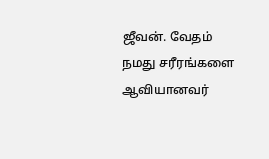ஜீவன். வேதம் நமது சரீரங்களை ஆவியானவர்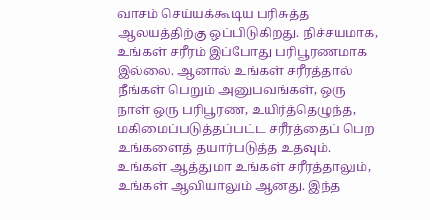வாசம் செய்யக்கூடிய பரிசுத்த ஆலயத்திற்கு ஒப்பிடுகிறது. நிச்சயமாக, உங்கள் சரீரம் இப்போது பரிபூரணமாக இல்லை. ஆனால் உங்கள் சரீரத்தால் நீங்கள் பெறும் அனுபவங்கள், ஒரு நாள் ஒரு பரிபூரண, உயிர்த்தெழுந்த, மகிமைப்படுத்தப்பட்ட சரீரத்தைப் பெற உங்களைத் தயார்படுத்த உதவும்.
உங்கள் ஆத்துமா உங்கள் சரீரத்தாலும், உங்கள் ஆவியாலும் ஆனது. இந்த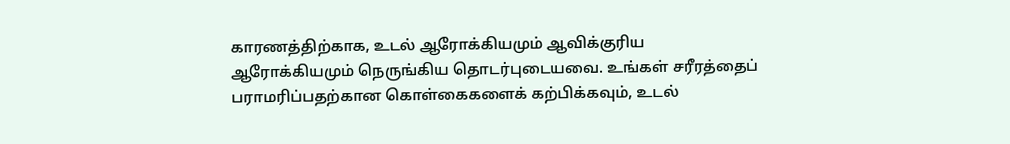காரணத்திற்காக, உடல் ஆரோக்கியமும் ஆவிக்குரிய ஆரோக்கியமும் நெருங்கிய தொடர்புடையவை. உங்கள் சரீரத்தைப் பராமரிப்பதற்கான கொள்கைகளைக் கற்பிக்கவும், உடல்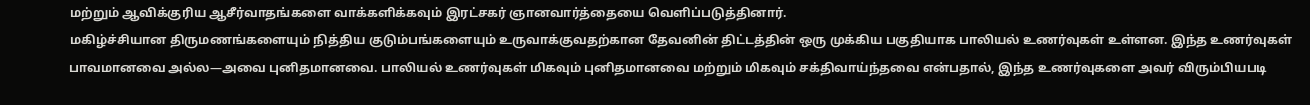மற்றும் ஆவிக்குரிய ஆசீர்வாதங்களை வாக்களிக்கவும் இரட்சகர் ஞானவார்த்தையை வெளிப்படுத்தினார்.
மகிழ்ச்சியான திருமணங்களையும் நித்திய குடும்பங்களையும் உருவாக்குவதற்கான தேவனின் திட்டத்தின் ஒரு முக்கிய பகுதியாக பாலியல் உணர்வுகள் உள்ளன. இந்த உணர்வுகள் பாவமானவை அல்ல—அவை புனிதமானவை. பாலியல் உணர்வுகள் மிகவும் புனிதமானவை மற்றும் மிகவும் சக்திவாய்ந்தவை என்பதால், இந்த உணர்வுகளை அவர் விரும்பியபடி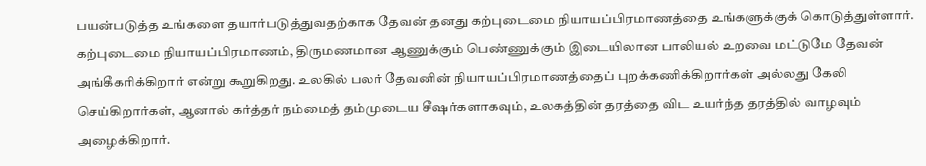பயன்படுத்த உங்களை தயார்படுத்துவதற்காக தேவன் தனது கற்புடைமை நியாயப்பிரமாணத்தை உங்களுக்குக் கொடுத்துள்ளார். கற்புடைமை நியாயப்பிரமாணம், திருமணமான ஆணுக்கும் பெண்ணுக்கும் இடையிலான பாலியல் உறவை மட்டுமே தேவன் அங்கீகரிக்கிறார் என்று கூறுகிறது. உலகில் பலர் தேவனின் நியாயப்பிரமாணத்தைப் புறக்கணிக்கிறார்கள் அல்லது கேலி செய்கிறார்கள், ஆனால் கர்த்தர் நம்மைத் தம்முடைய சீஷர்களாகவும், உலகத்தின் தரத்தை விட உயர்ந்த தரத்தில் வாழவும் அழைக்கிறார்.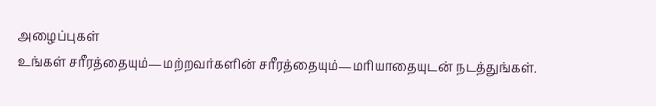அழைப்புகள்
உங்கள் சரீரத்தையும்—மற்றவர்களின் சரீரத்தையும்—மரியாதையுடன் நடத்துங்கள்.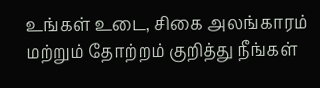உங்கள் உடை, சிகை அலங்காரம் மற்றும் தோற்றம் குறித்து நீங்கள்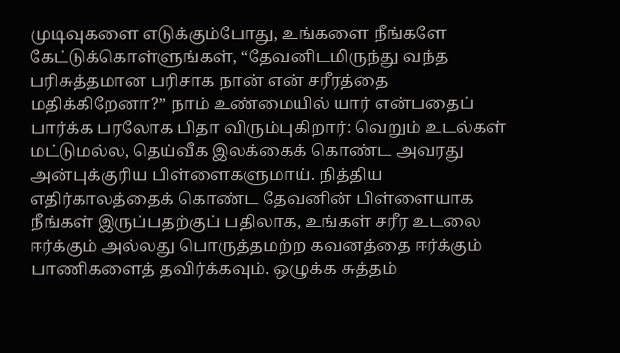முடிவுகளை எடுக்கும்போது, உங்களை நீங்களே கேட்டுக்கொள்ளுங்கள், “தேவனிடமிருந்து வந்த பரிசுத்தமான பரிசாக நான் என் சரீரத்தை மதிக்கிறேனா?” நாம் உண்மையில் யார் என்பதைப் பார்க்க பரலோக பிதா விரும்புகிறார்: வெறும் உடல்கள் மட்டுமல்ல, தெய்வீக இலக்கைக் கொண்ட அவரது அன்புக்குரிய பிள்ளைகளுமாய். நித்திய எதிர்காலத்தைக் கொண்ட தேவனின் பிள்ளையாக நீங்கள் இருப்பதற்குப் பதிலாக, உங்கள் சரீர உடலை ஈர்க்கும் அல்லது பொருத்தமற்ற கவனத்தை ஈர்க்கும் பாணிகளைத் தவிர்க்கவும். ஒழுக்க சுத்தம்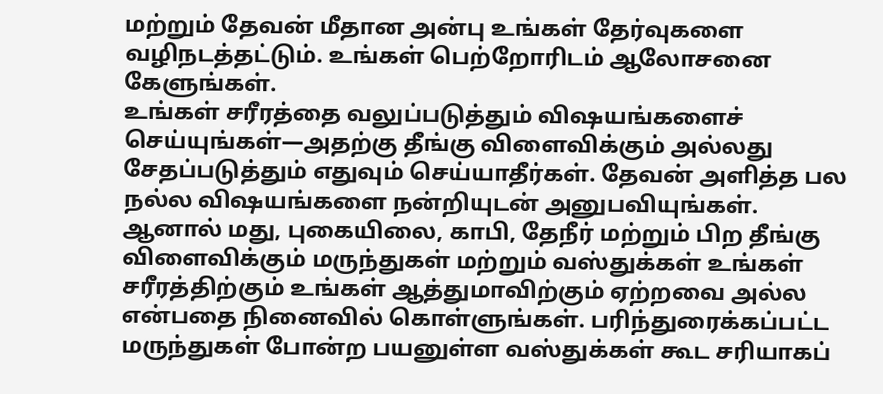மற்றும் தேவன் மீதான அன்பு உங்கள் தேர்வுகளை வழிநடத்தட்டும். உங்கள் பெற்றோரிடம் ஆலோசனை கேளுங்கள்.
உங்கள் சரீரத்தை வலுப்படுத்தும் விஷயங்களைச் செய்யுங்கள்—அதற்கு தீங்கு விளைவிக்கும் அல்லது சேதப்படுத்தும் எதுவும் செய்யாதீர்கள். தேவன் அளித்த பல நல்ல விஷயங்களை நன்றியுடன் அனுபவியுங்கள். ஆனால் மது, புகையிலை, காபி, தேநீர் மற்றும் பிற தீங்கு விளைவிக்கும் மருந்துகள் மற்றும் வஸ்துக்கள் உங்கள் சரீரத்திற்கும் உங்கள் ஆத்துமாவிற்கும் ஏற்றவை அல்ல என்பதை நினைவில் கொள்ளுங்கள். பரிந்துரைக்கப்பட்ட மருந்துகள் போன்ற பயனுள்ள வஸ்துக்கள் கூட சரியாகப்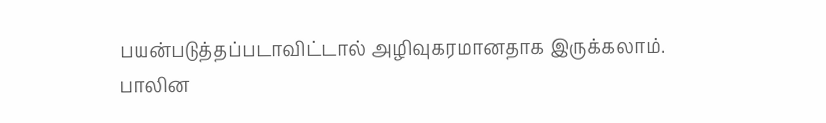பயன்படுத்தப்படாவிட்டால் அழிவுகரமானதாக இருக்கலாம்.
பாலின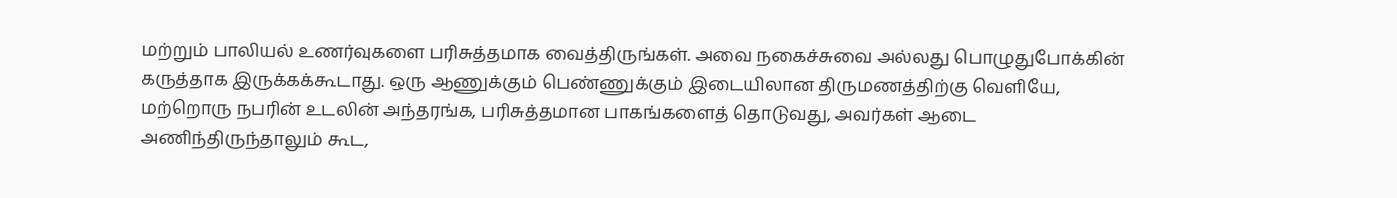மற்றும் பாலியல் உணர்வுகளை பரிசுத்தமாக வைத்திருங்கள். அவை நகைச்சுவை அல்லது பொழுதுபோக்கின் கருத்தாக இருக்கக்கூடாது. ஒரு ஆணுக்கும் பெண்ணுக்கும் இடையிலான திருமணத்திற்கு வெளியே, மற்றொரு நபரின் உடலின் அந்தரங்க, பரிசுத்தமான பாகங்களைத் தொடுவது, அவர்கள் ஆடை அணிந்திருந்தாலும் கூட,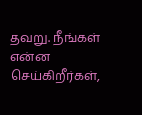தவறு. நீங்கள் என்ன செய்கிறீர்கள்,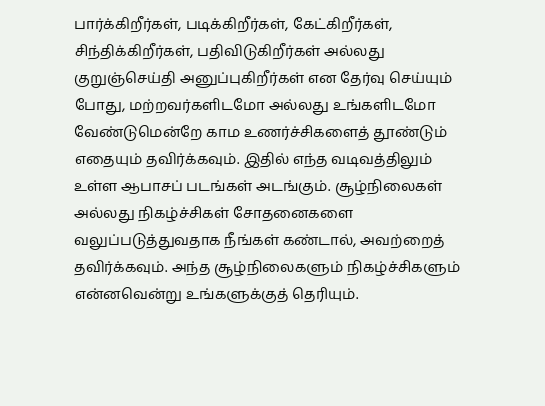பார்க்கிறீர்கள், படிக்கிறீர்கள், கேட்கிறீர்கள், சிந்திக்கிறீர்கள், பதிவிடுகிறீர்கள் அல்லது குறுஞ்செய்தி அனுப்புகிறீர்கள் என தேர்வு செய்யும் போது, மற்றவர்களிடமோ அல்லது உங்களிடமோ வேண்டுமென்றே காம உணர்ச்சிகளைத் தூண்டும் எதையும் தவிர்க்கவும். இதில் எந்த வடிவத்திலும் உள்ள ஆபாசப் படங்கள் அடங்கும். சூழ்நிலைகள் அல்லது நிகழ்ச்சிகள் சோதனைகளை வலுப்படுத்துவதாக நீங்கள் கண்டால், அவற்றைத் தவிர்க்கவும். அந்த சூழ்நிலைகளும் நிகழ்ச்சிகளும் என்னவென்று உங்களுக்குத் தெரியும்.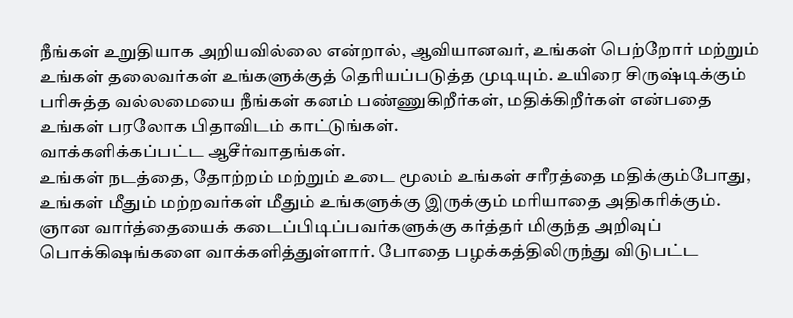நீங்கள் உறுதியாக அறியவில்லை என்றால், ஆவியானவர், உங்கள் பெற்றோர் மற்றும் உங்கள் தலைவர்கள் உங்களுக்குத் தெரியப்படுத்த முடியும். உயிரை சிருஷ்டிக்கும் பரிசுத்த வல்லமையை நீங்கள் கனம் பண்ணுகிறீர்கள், மதிக்கிறீர்கள் என்பதை உங்கள் பரலோக பிதாவிடம் காட்டுங்கள்.
வாக்களிக்கப்பட்ட ஆசீர்வாதங்கள்.
உங்கள் நடத்தை, தோற்றம் மற்றும் உடை மூலம் உங்கள் சரீரத்தை மதிக்கும்போது, உங்கள் மீதும் மற்றவர்கள் மீதும் உங்களுக்கு இருக்கும் மரியாதை அதிகரிக்கும்.
ஞான வார்த்தையைக் கடைப்பிடிப்பவர்களுக்கு கர்த்தர் மிகுந்த அறிவுப் பொக்கிஷங்களை வாக்களித்துள்ளார். போதை பழக்கத்திலிருந்து விடுபட்ட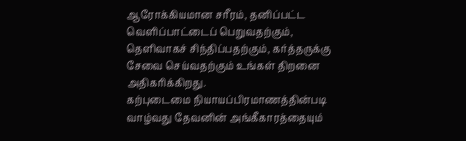ஆரோக்கியமான சரீரம், தனிப்பட்ட வெளிப்பாட்டைப் பெறுவதற்கும், தெளிவாகச் சிந்திப்பதற்கும், கர்த்தருக்கு சேவை செய்வதற்கும் உங்கள் திறனை அதிகரிக்கிறது.
கற்புடைமை நியாயப்பிரமாணத்தின்படி வாழ்வது தேவனின் அங்கீகாரத்தையும்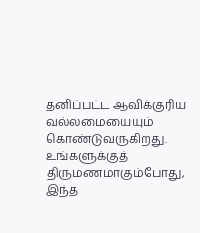தனிப்பட்ட ஆவிக்குரிய வல்லமையையும் கொண்டுவருகிறது. உங்களுக்குத் திருமணமாகும்போது, இந்த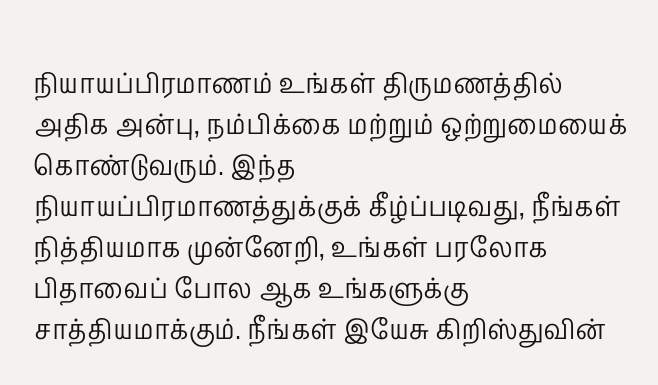நியாயப்பிரமாணம் உங்கள் திருமணத்தில் அதிக அன்பு, நம்பிக்கை மற்றும் ஒற்றுமையைக் கொண்டுவரும். இந்த நியாயப்பிரமாணத்துக்குக் கீழ்ப்படிவது, நீங்கள் நித்தியமாக முன்னேறி, உங்கள் பரலோக பிதாவைப் போல ஆக உங்களுக்கு சாத்தியமாக்கும். நீங்கள் இயேசு கிறிஸ்துவின்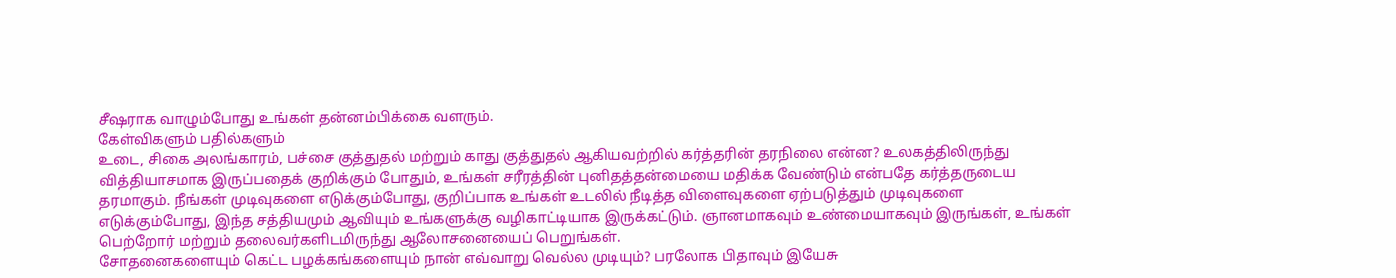சீஷராக வாழும்போது உங்கள் தன்னம்பிக்கை வளரும்.
கேள்விகளும் பதில்களும்
உடை, சிகை அலங்காரம், பச்சை குத்துதல் மற்றும் காது குத்துதல் ஆகியவற்றில் கர்த்தரின் தரநிலை என்ன? உலகத்திலிருந்து வித்தியாசமாக இருப்பதைக் குறிக்கும் போதும், உங்கள் சரீரத்தின் புனிதத்தன்மையை மதிக்க வேண்டும் என்பதே கர்த்தருடைய தரமாகும். நீங்கள் முடிவுகளை எடுக்கும்போது, குறிப்பாக உங்கள் உடலில் நீடித்த விளைவுகளை ஏற்படுத்தும் முடிவுகளை எடுக்கும்போது, இந்த சத்தியமும் ஆவியும் உங்களுக்கு வழிகாட்டியாக இருக்கட்டும். ஞானமாகவும் உண்மையாகவும் இருங்கள், உங்கள் பெற்றோர் மற்றும் தலைவர்களிடமிருந்து ஆலோசனையைப் பெறுங்கள்.
சோதனைகளையும் கெட்ட பழக்கங்களையும் நான் எவ்வாறு வெல்ல முடியும்? பரலோக பிதாவும் இயேசு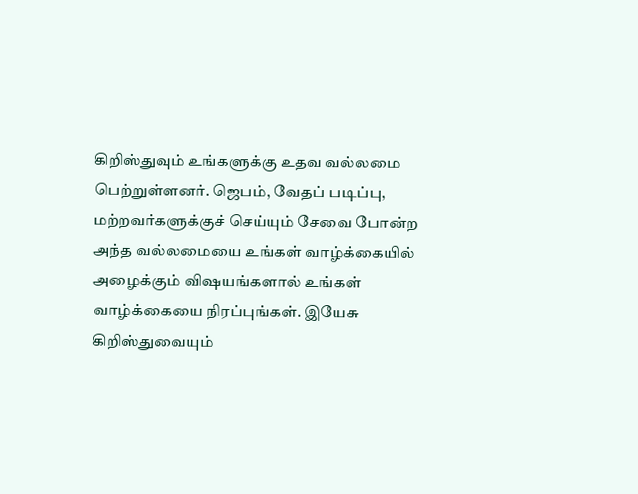கிறிஸ்துவும் உங்களுக்கு உதவ வல்லமை பெற்றுள்ளனர். ஜெபம், வேதப் படிப்பு, மற்றவர்களுக்குச் செய்யும் சேவை போன்ற அந்த வல்லமையை உங்கள் வாழ்க்கையில் அழைக்கும் விஷயங்களால் உங்கள் வாழ்க்கையை நிரப்புங்கள். இயேசு கிறிஸ்துவையும்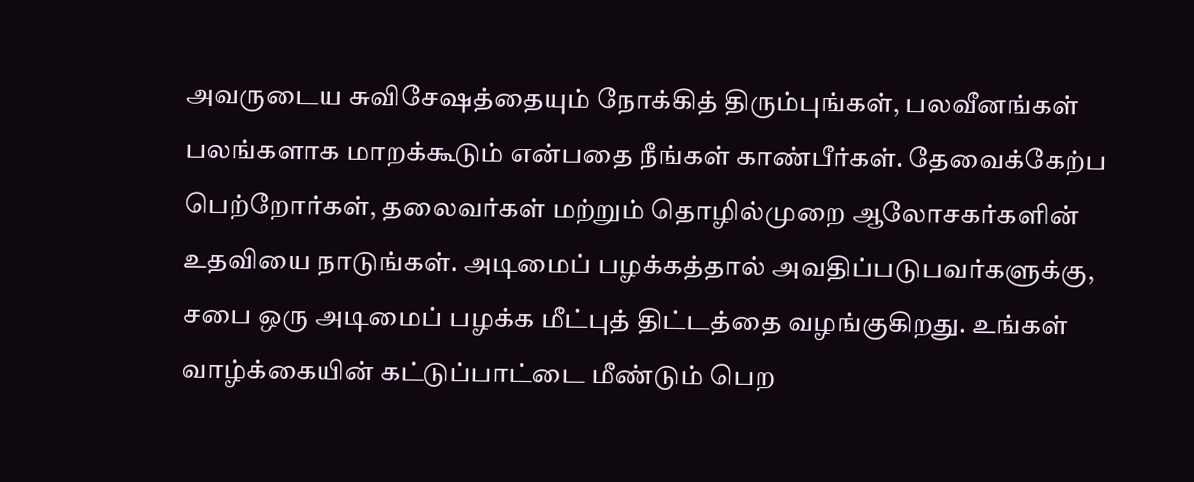அவருடைய சுவிசேஷத்தையும் நோக்கித் திரும்புங்கள், பலவீனங்கள் பலங்களாக மாறக்கூடும் என்பதை நீங்கள் காண்பீர்கள். தேவைக்கேற்ப பெற்றோர்கள், தலைவர்கள் மற்றும் தொழில்முறை ஆலோசகர்களின் உதவியை நாடுங்கள். அடிமைப் பழக்கத்தால் அவதிப்படுபவர்களுக்கு, சபை ஒரு அடிமைப் பழக்க மீட்புத் திட்டத்தை வழங்குகிறது. உங்கள் வாழ்க்கையின் கட்டுப்பாட்டை மீண்டும் பெற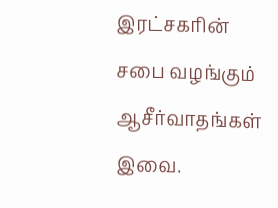இரட்சகரின் சபை வழங்கும் ஆசீர்வாதங்கள் இவை.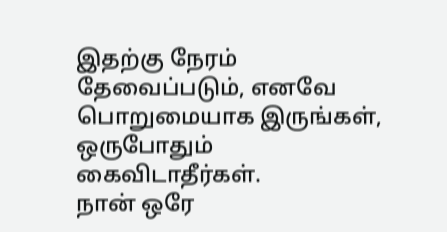இதற்கு நேரம் தேவைப்படும், எனவே பொறுமையாக இருங்கள், ஒருபோதும் கைவிடாதீர்கள்.
நான் ஒரே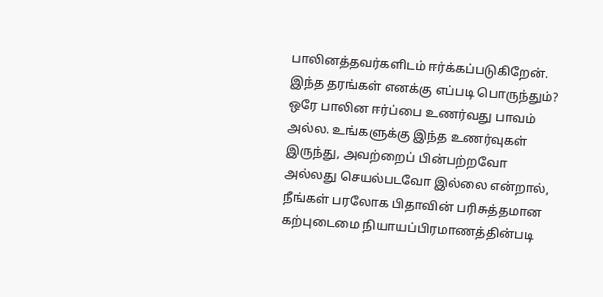பாலினத்தவர்களிடம் ஈர்க்கப்படுகிறேன். இந்த தரங்கள் எனக்கு எப்படி பொருந்தும்? ஒரே பாலின ஈர்ப்பை உணர்வது பாவம் அல்ல. உங்களுக்கு இந்த உணர்வுகள் இருந்து, அவற்றைப் பின்பற்றவோ அல்லது செயல்படவோ இல்லை என்றால், நீங்கள் பரலோக பிதாவின் பரிசுத்தமான கற்புடைமை நியாயப்பிரமாணத்தின்படி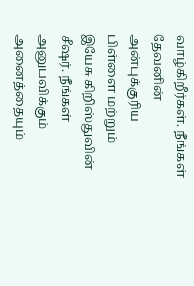வாழ்கிறீர்கள். நீங்கள் தேவனின் அன்புக்குரிய பிள்ளை மற்றும் இயேசு கிறிஸ்துவின் சீஷர். நீங்கள் அனுபவிக்கும் அனைத்தையும்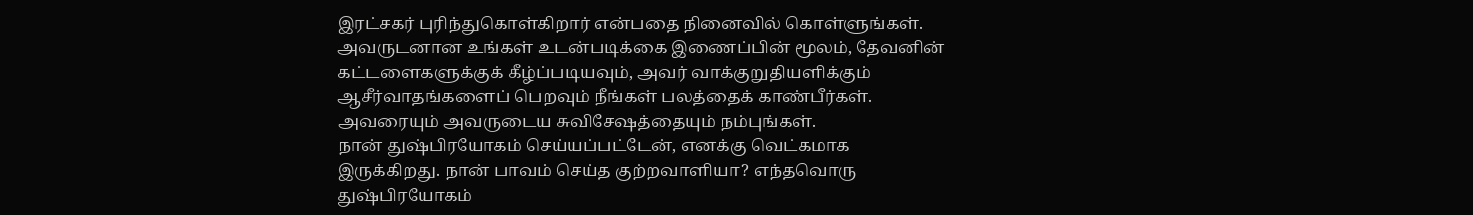இரட்சகர் புரிந்துகொள்கிறார் என்பதை நினைவில் கொள்ளுங்கள். அவருடனான உங்கள் உடன்படிக்கை இணைப்பின் மூலம், தேவனின் கட்டளைகளுக்குக் கீழ்ப்படியவும், அவர் வாக்குறுதியளிக்கும் ஆசீர்வாதங்களைப் பெறவும் நீங்கள் பலத்தைக் காண்பீர்கள். அவரையும் அவருடைய சுவிசேஷத்தையும் நம்புங்கள்.
நான் துஷ்பிரயோகம் செய்யப்பட்டேன், எனக்கு வெட்கமாக இருக்கிறது. நான் பாவம் செய்த குற்றவாளியா? எந்தவொரு துஷ்பிரயோகம்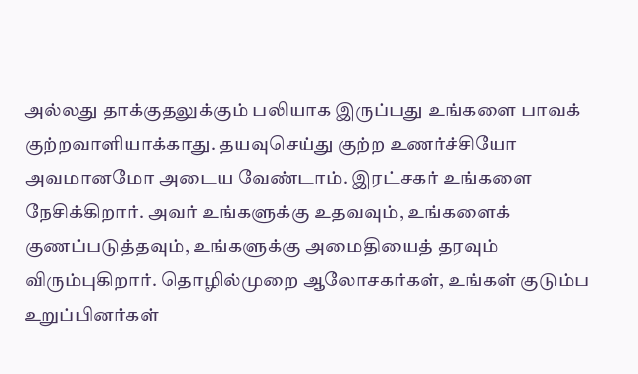அல்லது தாக்குதலுக்கும் பலியாக இருப்பது உங்களை பாவக் குற்றவாளியாக்காது. தயவுசெய்து குற்ற உணர்ச்சியோ அவமானமோ அடைய வேண்டாம். இரட்சகர் உங்களை நேசிக்கிறார். அவர் உங்களுக்கு உதவவும், உங்களைக் குணப்படுத்தவும், உங்களுக்கு அமைதியைத் தரவும் விரும்புகிறார். தொழில்முறை ஆலோசகர்கள், உங்கள் குடும்ப உறுப்பினர்கள்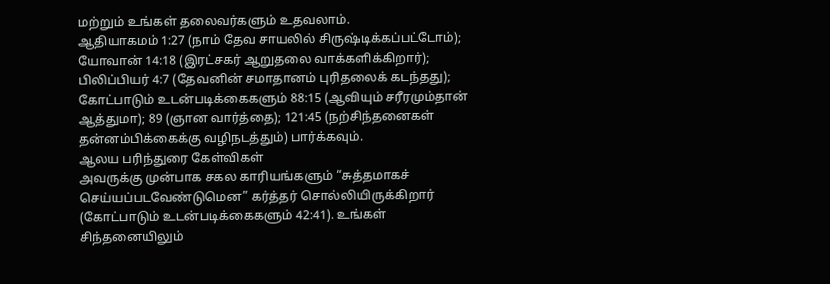மற்றும் உங்கள் தலைவர்களும் உதவலாம்.
ஆதியாகமம் 1:27 (நாம் தேவ சாயலில் சிருஷ்டிக்கப்பட்டோம்); யோவான் 14:18 (இரட்சகர் ஆறுதலை வாக்களிக்கிறார்); பிலிப்பியர் 4:7 (தேவனின் சமாதானம் புரிதலைக் கடந்தது); கோட்பாடும் உடன்படிக்கைகளும் 88:15 (ஆவியும் சரீரமும்தான் ஆத்துமா); 89 (ஞான வார்த்தை); 121:45 (நற்சிந்தனைகள் தன்னம்பிக்கைக்கு வழிநடத்தும்) பார்க்கவும்.
ஆலய பரிந்துரை கேள்விகள்
அவருக்கு முன்பாக சகல காரியங்களும் “சுத்தமாகச் செய்யப்படவேண்டுமென” கர்த்தர் சொல்லியிருக்கிறார் (கோட்பாடும் உடன்படிக்கைகளும் 42:41). உங்கள் சிந்தனையிலும்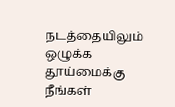நடத்தையிலும் ஒழுக்க தூய்மைக்கு நீங்கள்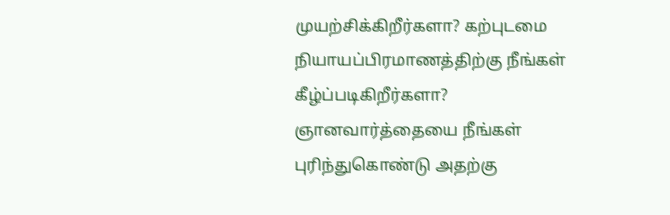முயற்சிக்கிறீர்களா? கற்புடமை நியாயப்பிரமாணத்திற்கு நீங்கள் கீழ்ப்படிகிறீர்களா?
ஞானவார்த்தையை நீங்கள் புரிந்துகொண்டு அதற்கு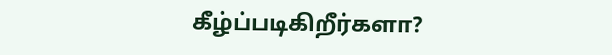கீழ்ப்படிகிறீர்களா?